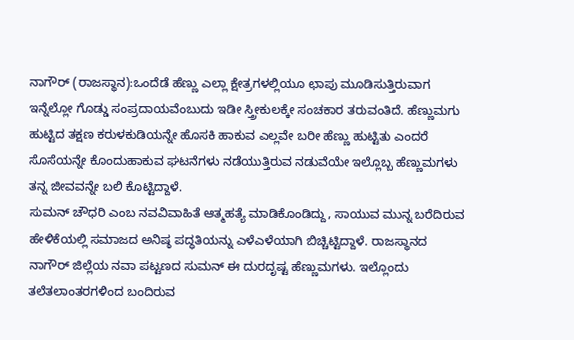ನಾಗೌರ್ (ರಾಜಸ್ಥಾನ):ಒಂದೆಡೆ ಹೆಣ್ಣು ಎಲ್ಲಾ ಕ್ಷೇತ್ರಗಳಲ್ಲಿಯೂ ಛಾಪು ಮೂಡಿಸುತ್ತಿರುವಾಗ ಇನ್ನೆಲ್ಲೋ ಗೊಡ್ಡು ಸಂಪ್ರದಾಯವೆಂಬುದು ಇಡೀ ಸ್ತ್ರೀಕುಲಕ್ಕೇ ಸಂಚಕಾರ ತರುವಂತಿದೆ. ಹೆಣ್ಣುಮಗು ಹುಟ್ಟಿದ ತಕ್ಷಣ ಕರುಳಕುಡಿಯನ್ನೇ ಹೊಸಕಿ ಹಾಕುವ ಎಲ್ಲವೇ ಬರೀ ಹೆಣ್ಣು ಹುಟ್ಟಿತು ಎಂದರೆ ಸೊಸೆಯನ್ನೇ ಕೊಂದುಹಾಕುವ ಘಟನೆಗಳು ನಡೆಯುತ್ತಿರುವ ನಡುವೆಯೇ ಇಲ್ಲೊಬ್ಬ ಹೆಣ್ಣುಮಗಳು ತನ್ನ ಜೀವವನ್ನೇ ಬಲಿ ಕೊಟ್ಟಿದ್ದಾಳೆ.
ಸುಮನ್ ಚೌಧರಿ ಎಂಬ ನವವಿವಾಹಿತೆ ಆತ್ಮಹತ್ಯೆ ಮಾಡಿಕೊಂಡಿದ್ದು, ಸಾಯುವ ಮುನ್ನ ಬರೆದಿರುವ ಹೇಳಿಕೆಯಲ್ಲಿ ಸಮಾಜದ ಅನಿಷ್ಠ ಪದ್ಧತಿಯನ್ನು ಎಳೆಎಳೆಯಾಗಿ ಬಿಚ್ಚಿಟ್ಟಿದ್ದಾಳೆ. ರಾಜಸ್ಥಾನದ ನಾಗೌರ್ ಜಿಲ್ಲೆಯ ನವಾ ಪಟ್ಟಣದ ಸುಮನ್‌ ಈ ದುರದೃಷ್ಟ ಹೆಣ್ಣುಮಗಳು. ಇಲ್ಲೊಂದು ತಲೆತಲಾಂತರಗಳಿಂದ ಬಂದಿರುವ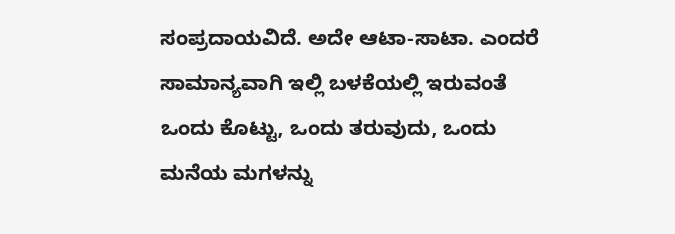ಸಂಪ್ರದಾಯವಿದೆ. ಅದೇ ಆಟಾ-ಸಾಟಾ. ಎಂದರೆ ಸಾಮಾನ್ಯವಾಗಿ ಇಲ್ಲಿ ಬಳಕೆಯಲ್ಲಿ ಇರುವಂತೆ ಒಂದು ಕೊಟ್ಟು, ಒಂದು ತರುವುದು, ಒಂದು ಮನೆಯ ಮಗಳನ್ನು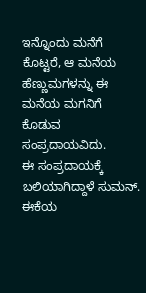ಇನ್ನೊಂದು ಮನೆಗೆ ಕೊಟ್ಟರೆ, ಆ ಮನೆಯ ಹೆಣ್ಣುಮಗಳನ್ನು ಈ ಮನೆಯ ಮಗನಿಗೆ ಕೊಡುವ ಸಂಪ್ರದಾಯವಿದು.
ಈ ಸಂಪ್ರದಾಯಕ್ಕೆ ಬಲಿಯಾಗಿದ್ದಾಳೆ ಸುಮನ್‌. ಈಕೆಯ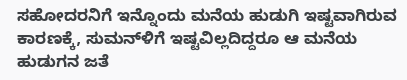ಸಹೋದರನಿಗೆ ಇನ್ನೊಂದು ಮನೆಯ ಹುಡುಗಿ ಇಷ್ಟವಾಗಿರುವ ಕಾರಣಕ್ಕೆ, ಸುಮನ್‌ಳಿಗೆ ಇಷ್ಟವಿಲ್ಲದಿದ್ದರೂ ಆ ಮನೆಯ ಹುಡುಗನ ಜತೆ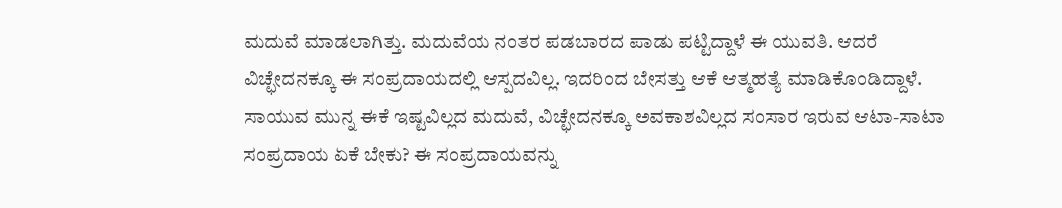ಮದುವೆ ಮಾಡಲಾಗಿತ್ತು. ಮದುವೆಯ ನಂತರ ಪಡಬಾರದ ಪಾಡು ಪಟ್ಟಿದ್ದಾಳೆ ಈ ಯುವತಿ. ಆದರೆ ವಿಚ್ಛೇದನಕ್ಕೂ ಈ ಸಂಪ್ರದಾಯದಲ್ಲಿ ಆಸ್ಪದವಿಲ್ಲ. ಇದರಿಂದ ಬೇಸತ್ತು ಆಕೆ ಆತ್ಮಹತ್ಯೆ ಮಾಡಿಕೊಂಡಿದ್ದಾಳೆ.
ಸಾಯುವ ಮುನ್ನ ಈಕೆ ಇಷ್ಟವಿಲ್ಲದ ಮದುವೆ, ವಿಚ್ಛೇದನಕ್ಕೂ ಅವಕಾಶವಿಲ್ಲದ ಸಂಸಾರ ಇರುವ ಆಟಾ-ಸಾಟಾ ಸಂಪ್ರದಾಯ ಏಕೆ ಬೇಕು? ಈ ಸಂಪ್ರದಾಯವನ್ನು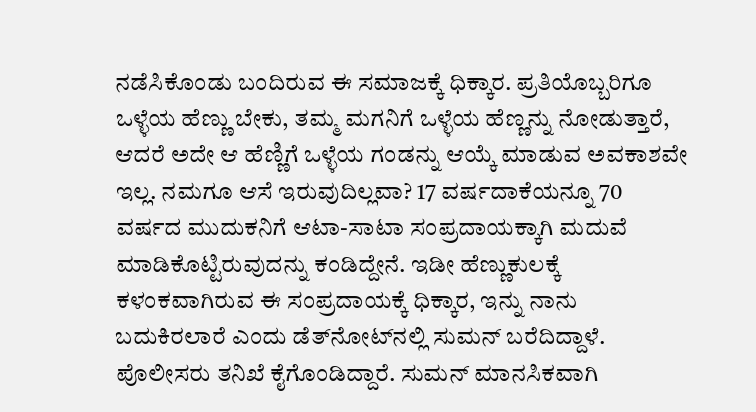ನಡೆಸಿಕೊಂಡು ಬಂದಿರುವ ಈ ಸಮಾಜಕ್ಕೆ ಧಿಕ್ಕಾರ. ಪ್ರತಿಯೊಬ್ಬರಿಗೂ ಒಳ್ಳೆಯ ಹೆಣ್ಣು ಬೇಕು, ತಮ್ಮ ಮಗನಿಗೆ ಒಳ್ಳೆಯ ಹೆಣ್ಣನ್ನು ನೋಡುತ್ತಾರೆ, ಆದರೆ ಅದೇ ಆ ಹೆಣ್ಣಿಗೆ ಒಳ್ಳೆಯ ಗಂಡನ್ನು ಆಯ್ಕೆ ಮಾಡುವ ಅವಕಾಶವೇ ಇಲ್ಲ. ನಮಗೂ ಆಸೆ ಇರುವುದಿಲ್ಲವಾ? 17 ವರ್ಷದಾಕೆಯನ್ನೂ 70 ವರ್ಷದ ಮುದುಕನಿಗೆ ಆಟಾ-ಸಾಟಾ ಸಂಪ್ರದಾಯಕ್ಕಾಗಿ ಮದುವೆ ಮಾಡಿಕೊಟ್ಟಿರುವುದನ್ನು ಕಂಡಿದ್ದೇನೆ. ಇಡೀ ಹೆಣ್ಣುಕುಲಕ್ಕೆ ಕಳಂಕವಾಗಿರುವ ಈ ಸಂಪ್ರದಾಯಕ್ಕೆ ಧಿಕ್ಕಾರ, ಇನ್ನು ನಾನು ಬದುಕಿರಲಾರೆ ಎಂದು ಡೆತ್‌ನೋಟ್‌ನಲ್ಲಿ ಸುಮನ್‌ ಬರೆದಿದ್ದಾಳೆ.
ಪೊಲೀಸರು ತನಿಖೆ ಕೈಗೊಂಡಿದ್ದಾರೆ. ಸುಮನ್‌ ಮಾನಸಿಕವಾಗಿ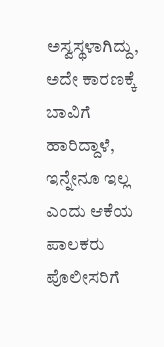ಅಸ್ವಸ್ಥಳಾಗಿದ್ದು, ಅದೇ ಕಾರಣಕ್ಕೆ ಬಾವಿಗೆ ಹಾರಿದ್ದಾಳೆ, ಇನ್ನೇನೂ ಇಲ್ಲ ಎಂದು ಆಕೆಯ ಪಾಲಕರು ಪೊಲೀಸರಿಗೆ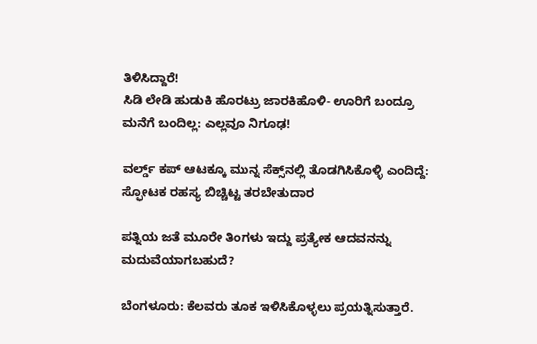ತಿಳಿಸಿದ್ದಾರೆ!
ಸಿಡಿ ಲೇಡಿ ಹುಡುಕಿ ಹೊರಟ್ರು ಜಾರಕಿಹೊಳಿ- ಊರಿಗೆ ಬಂದ್ರೂ ಮನೆಗೆ ಬಂದಿಲ್ಲ: ಎಲ್ಲವೂ ನಿಗೂಢ!

ವರ್ಲ್ಡ್‌ ಕಪ್‌ ಆಟಕ್ಕೂ ಮುನ್ನ ಸೆಕ್ಸ್‌ನಲ್ಲಿ ತೊಡಗಿಸಿಕೊಳ್ಳಿ ಎಂದಿದ್ದೆ: ಸ್ಫೋಟಕ ರಹಸ್ಯ ಬಿಚ್ಚಿಟ್ಟ ತರಬೇತುದಾರ

ಪತ್ನಿಯ ಜತೆ ಮೂರೇ ತಿಂಗಳು ಇದ್ದು ಪ್ರತ್ಯೇಕ ಆದವನನ್ನು ಮದುವೆಯಾಗಬಹುದೆ?

ಬೆಂಗಳೂರು: ಕೆಲವರು ತೂಕ ಇಳಿಸಿಕೊಳ್ಳಲು ಪ್ರಯತ್ನಿಸುತ್ತಾರೆ.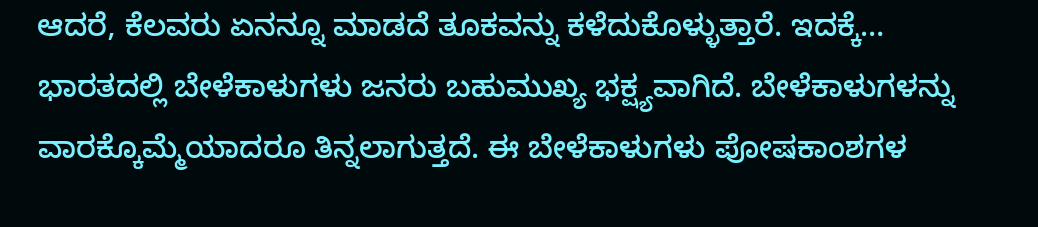ಆದರೆ, ಕೆಲವರು ಏನನ್ನೂ ಮಾಡದೆ ತೂಕವನ್ನು ಕಳೆದುಕೊಳ್ಳುತ್ತಾರೆ. ಇದಕ್ಕೆ…
ಭಾರತದಲ್ಲಿ ಬೇಳೆಕಾಳುಗಳು ಜನರು ಬಹುಮುಖ್ಯ ಭಕ್ಷ್ಯವಾಗಿದೆ. ಬೇಳೆಕಾಳುಗಳನ್ನು ವಾರಕ್ಕೊಮ್ಮೆಯಾದರೂ ತಿನ್ನಲಾಗುತ್ತದೆ. ಈ ಬೇಳೆಕಾಳುಗಳು ಪೋಷಕಾಂಶಗಳ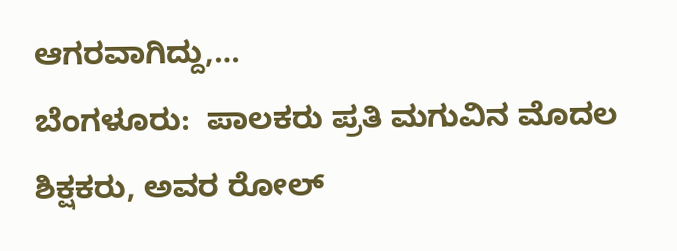ಆಗರವಾಗಿದ್ದು,…
ಬೆಂಗಳೂರು:  ಪಾಲಕರು ಪ್ರತಿ ಮಗುವಿನ ಮೊದಲ ಶಿಕ್ಷಕರು, ಅವರ ರೋಲ್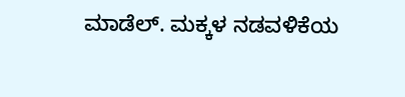ಮಾಡೆಲ್. ಮಕ್ಕಳ ನಡವಳಿಕೆಯ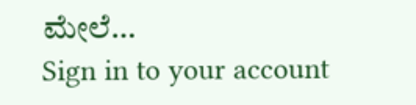ಮೇಲೆ…
Sign in to your account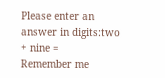Please enter an answer in digits:two + nine =
Remember me